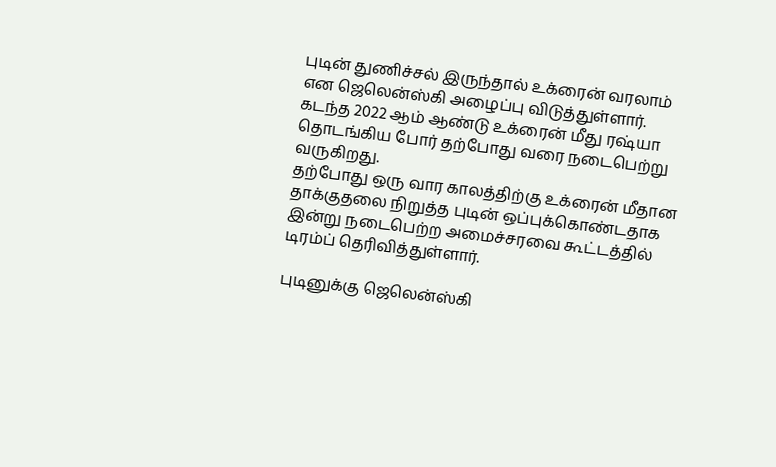புடின் துணிச்சல் இருந்தால் உக்ரைன் வரலாம் என ஜெலென்ஸ்கி அழைப்பு விடுத்துள்ளார்.
கடந்த 2022 ஆம் ஆண்டு உக்ரைன் மீது ரஷ்யா தொடங்கிய போர் தற்போது வரை நடைபெற்று வருகிறது.
தற்போது ஒரு வார காலத்திற்கு உக்ரைன் மீதான தாக்குதலை நிறுத்த புடின் ஒப்புக்கொண்டதாக இன்று நடைபெற்ற அமைச்சரவை கூட்டத்தில் டிரம்ப் தெரிவித்துள்ளார்.

புடினுக்கு ஜெலென்ஸ்கி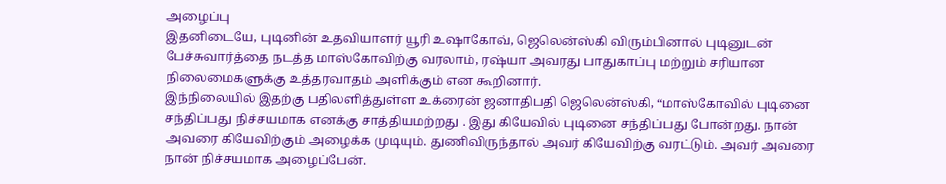அழைப்பு
இதனிடையே, புடினின் உதவியாளர் யூரி உஷாகோவ், ஜெலென்ஸ்கி விரும்பினால் புடினுடன் பேச்சுவார்த்தை நடத்த மாஸ்கோவிற்கு வரலாம், ரஷ்யா அவரது பாதுகாப்பு மற்றும் சரியான நிலைமைகளுக்கு உத்தரவாதம் அளிக்கும் என கூறினார்.
இந்நிலையில் இதற்கு பதிலளித்துள்ள உக்ரைன் ஜனாதிபதி ஜெலென்ஸ்கி, “மாஸ்கோவில் புடினை சந்திப்பது நிச்சயமாக எனக்கு சாத்தியமற்றது . இது கியேவில் புடினை சந்திப்பது போன்றது. நான் அவரை கியேவிற்கும் அழைக்க முடியும். துணிவிருந்தால் அவர் கியேவிற்கு வரட்டும். அவர் அவரை நான் நிச்சயமாக அழைப்பேன்.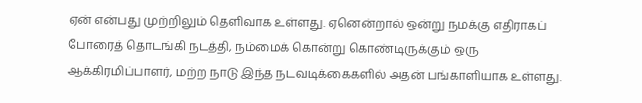ஏன் என்பது முற்றிலும் தெளிவாக உள்ளது. ஏனென்றால் ஒன்று நமக்கு எதிராகப் போரைத் தொடங்கி நடத்தி, நம்மைக் கொன்று கொண்டிருக்கும் ஒரு ஆக்கிரமிப்பாளர், மற்ற நாடு இந்த நடவடிக்கைகளில் அதன் பங்காளியாக உள்ளது.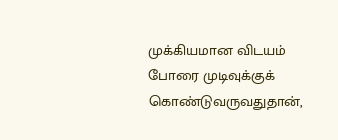முக்கியமான விடயம் போரை முடிவுக்குக் கொண்டுவருவதுதான்,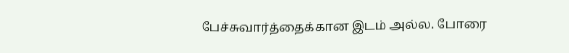பேச்சுவார்த்தைக்கான இடம் அல்ல. போரை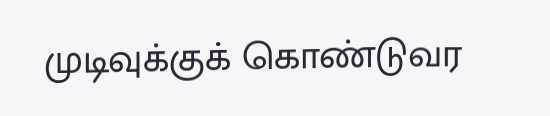முடிவுக்குக் கொண்டுவர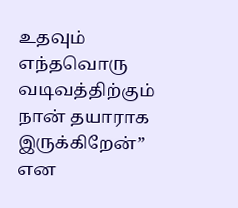உதவும் எந்தவொரு வடிவத்திற்கும் நான் தயாராக இருக்கிறேன்” என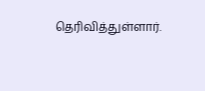தெரிவித்துள்ளார்.